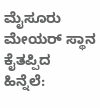ಮೈಸೂರು ಮೇಯರ್ ಸ್ಥಾನ ಕೈತಪ್ಪಿದ ಹಿನ್ನೆಲೆ: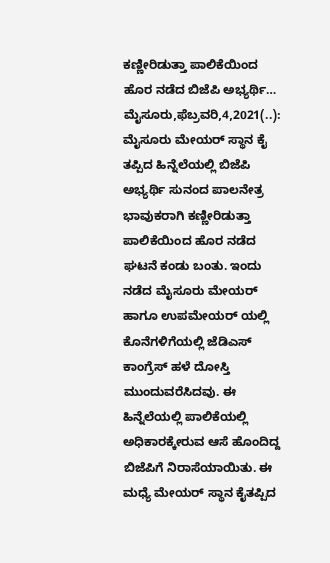ಕಣ್ಣೀರಿಡುತ್ತಾ ಪಾಲಿಕೆಯಿಂದ ಹೊರ ನಡೆದ ಬಿಜೆಪಿ ಅಭ್ಯರ್ಥಿ… ಮೈಸೂರು,ಫೆಬ್ರವರಿ,4,2021(..): ಮೈಸೂರು ಮೇಯರ್ ಸ್ಥಾನ ಕೈ ತಪ್ಪಿದ ಹಿನ್ನೆಲೆಯಲ್ಲಿ ಬಿಜೆಪಿ ಅಭ್ಯರ್ಥಿ ಸುನಂದ ಪಾಲನೇತ್ರ ಭಾವುಕರಾಗಿ ಕಣ್ಣೀರಿಡುತ್ತಾ ಪಾಲಿಕೆಯಿಂದ ಹೊರ ನಡೆದ ಘಟನೆ ಕಂಡು ಬಂತು. ಇಂದು ನಡೆದ ಮೈಸೂರು ಮೇಯರ್ ಹಾಗೂ ಉಪಮೇಯರ್ ಯಲ್ಲಿ ಕೊನೆಗಳಿಗೆಯಲ್ಲಿ ಜೆಡಿಎಸ್ ಕಾಂಗ್ರೆಸ್ ಹಳೆ ದೋಸ್ತಿ ಮುಂದುವರೆಸಿದವು. ಈ ಹಿನ್ನೆಲೆಯಲ್ಲಿ ಪಾಲಿಕೆಯಲ್ಲಿ ಅಧಿಕಾರಕ್ಕೇರುವ ಆಸೆ ಹೊಂದಿದ್ದ ಬಿಜೆಪಿಗೆ ನಿರಾಸೆಯಾಯಿತು. ಈ ಮಧ್ಯೆ ಮೇಯರ್ ಸ್ಥಾನ ಕೈತಪ್ಪಿದ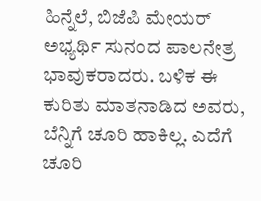ಹಿನ್ನೆಲೆ, ಬಿಜೆಪಿ ಮೇಯರ್ ಅಭ್ಯರ್ಥಿ ಸುನಂದ ಪಾಲನೇತ್ರ ಭಾವುಕರಾದರು. ಬಳಿಕ ಈ ಕುರಿತು ಮಾತನಾಡಿದ ಅವರು, ಬೆನ್ನಿಗೆ ಚೂರಿ ಹಾಕಿಲ್ಲ. ಎದೆಗೆ ಚೂರಿ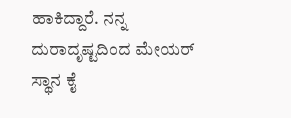ಹಾಕಿದ್ದಾರೆ. ನನ್ನ ದುರಾದೃಷ್ಟದಿಂದ ಮೇಯರ್ ಸ್ಥಾನ ಕೈ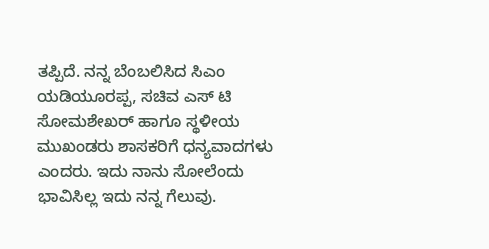ತಪ್ಪಿದೆ. ನನ್ನ ಬೆಂಬಲಿಸಿದ ಸಿಎಂ ಯಡಿಯೂರಪ್ಪ, ಸಚಿವ ಎಸ್ ಟಿ ಸೋಮಶೇಖರ್ ಹಾಗೂ ಸ್ಥಳೀಯ ಮುಖಂಡರು ಶಾಸಕರಿಗೆ ಧನ್ಯವಾದಗಳು ಎಂದರು. ಇದು ನಾನು ಸೋಲೆಂದು ಭಾವಿಸಿಲ್ಲ ಇದು ನನ್ನ ಗೆಲುವು.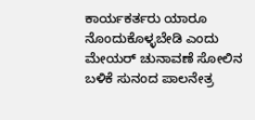ಕಾರ್ಯಕರ್ತರು ಯಾರೂ ನೊಂದುಕೊಳ್ಳಬೇಡಿ ಎಂದು ಮೇಯರ್ ಚುನಾವಣೆ ಸೋಲಿನ ಬಳಿಕೆ ಸುನಂದ ಪಾಲನೇತ್ರ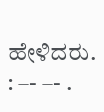ಹೇಳಿದರು. : –- –- .